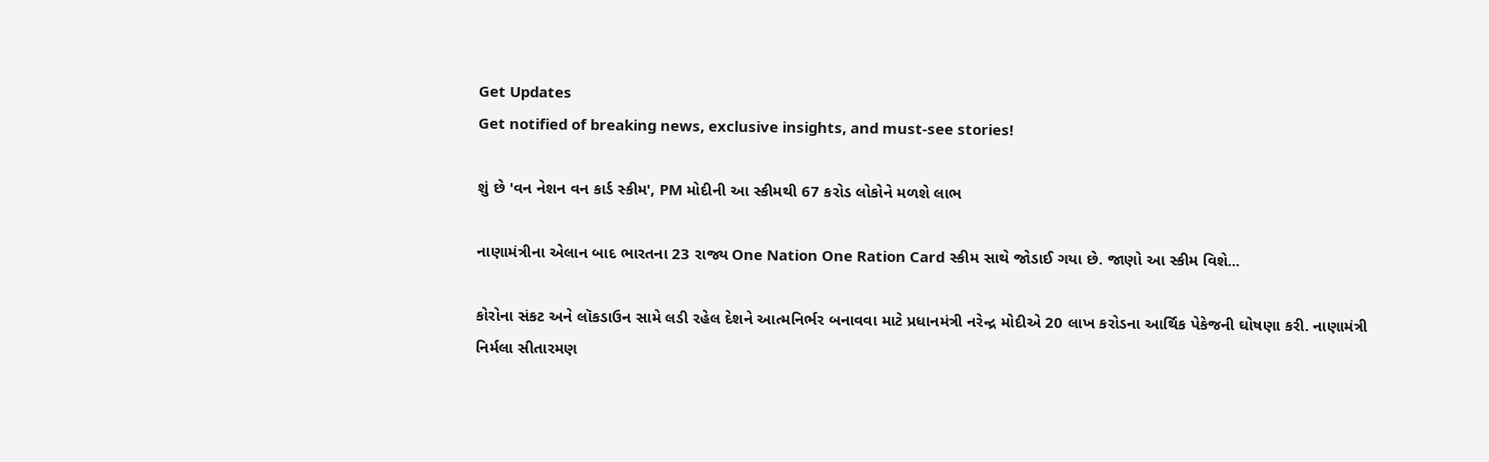Get Updates
Get notified of breaking news, exclusive insights, and must-see stories!

શું છે 'વન નેશન વન કાર્ડ સ્કીમ', PM મોદીની આ સ્કીમથી 67 કરોડ લોકોને મળશે લાભ

નાણામંત્રીના એલાન બાદ ભારતના 23 રાજ્ય One Nation One Ration Card સ્કીમ સાથે જોડાઈ ગયા છે. જાણો આ સ્કીમ વિશે...

કોરોના સંકટ અને લૉકડાઉન સામે લડી રહેલ દેશને આત્મનિર્ભર બનાવવા માટે પ્રધાનમંત્રી નરેન્દ્ર મોદીએ 20 લાખ કરોડના આર્થિક પેકેજની ઘોષણા કરી. નાણામંત્રી નિર્મલા સીતારમણ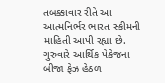તબક્કાવાર રીતે આ આત્મનિર્ભર ભારત સ્કીમની માહિતી આપી રહ્યા છે. ગુરુવારે આર્થિક પેકેજના બીજા ફેઝ હેઠળ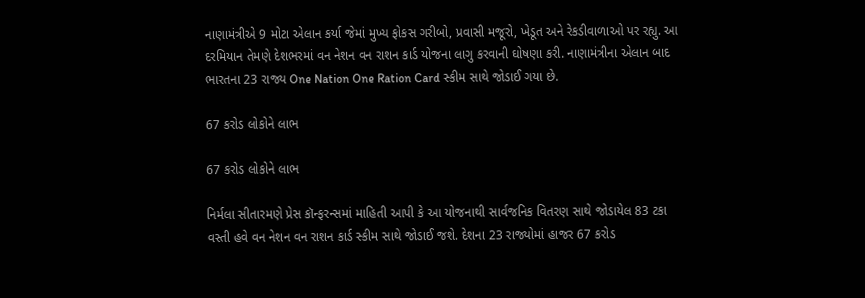નાણામંત્રીએ 9 મોટા એલાન કર્યા જેમાં મુખ્ય ફોકસ ગરીબો, પ્રવાસી મજૂરો, ખેડૂત અને રેકડીવાળાઓ પર રહ્યુ. આ દરમિયાન તેમણે દેશભરમાં વન નેશન વન રાશન કાર્ડ યોજના લાગુ કરવાની ઘોષણા કરી. નાણામંત્રીના એલાન બાદ ભારતના 23 રાજ્ય One Nation One Ration Card સ્કીમ સાથે જોડાઈ ગયા છે.

67 કરોડ લોકોને લાભ

67 કરોડ લોકોને લાભ

નિર્મલા સીતારમણે પ્રેસ કૉન્ફરન્સમાં માહિતી આપી કે આ યોજનાથી સાર્વજનિક વિતરણ સાથે જોડાયેલ 83 ટકા વસ્તી હવે વન નેશન વન રાશન કાર્ડ સ્કીમ સાથે જોડાઈ જશે. દેશના 23 રાજ્યોમાં હાજર 67 કરોડ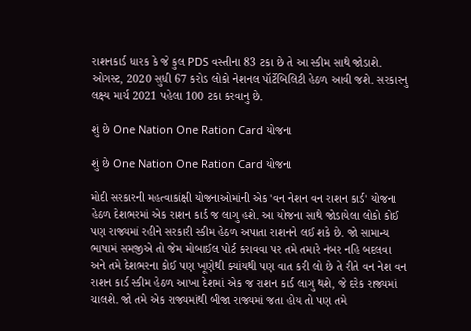રાશનકાર્ડ ધારક કે જે કુલ PDS વસ્તીના 83 ટકા છે તે આ સ્કીમ સાથે જોડાશે. ઓગસ્ટ, 2020 સુધી 67 કરોડ લોકો નેશનલ પૉર્ટેબિલિટી હેઠળ આવી જશે. સરકારનુ લક્ષ્ય માર્ચ 2021 પહેલા 100 ટકા કરવાનુ છે.

શું છે One Nation One Ration Card યોજના

શું છે One Nation One Ration Card યોજના

મોદી સરકારની મહત્વાકાંક્ષી યોજનાઓમાંની એક 'વન નેશન વન રાશન કાર્ડ' યોજના હેઠળ દેશભરમાં એક રાશન કાર્ડ જ લાગુ હશે. આ યોજના સાથે જોડાયેલા લોકો કોઈ પણ રાજ્યમાં રહીને સરકારી સ્કીમ હેઠળ અપાતા રાશનને લઈ શકે છે. જો સામાન્ય ભાષામં સમજીએ તો જેમ મોબાઈલ પોર્ટ કરાવવા પર તમે તમારે નંબર નહિ બદલવા અને તમે દેશભરના કોઈ પણ ખૂણેથી ક્યાંયથી પણ વાત કરી લો છે તે રીતે વન નેશ વન રાશન કાર્ડ સ્કીમ હેઠળ આખા દેશમાં એક જ રાશન કાર્ડ લાગુ થશે, જે દરેક રાજ્યમાં ચાલશે. જો તમે એક રાજ્યમાંથી બીજા રાજ્યમાં જતા હોય તો પણ તમે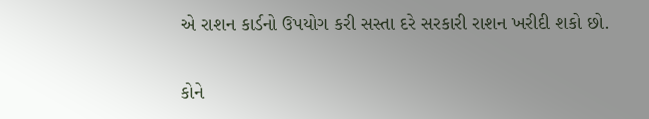એ રાશન કાર્ડનો ઉપયોગ કરી સસ્તા દરે સરકારી રાશન ખરીદી શકો છો.

કોને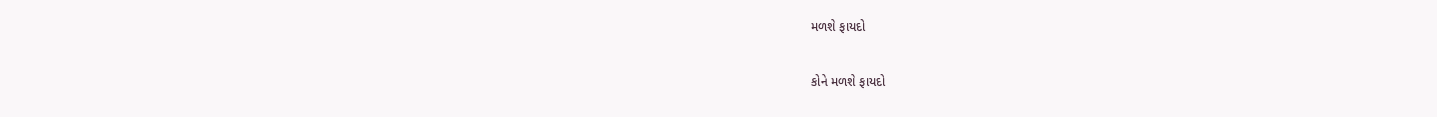મળશે ફાયદો

કોને મળશે ફાયદો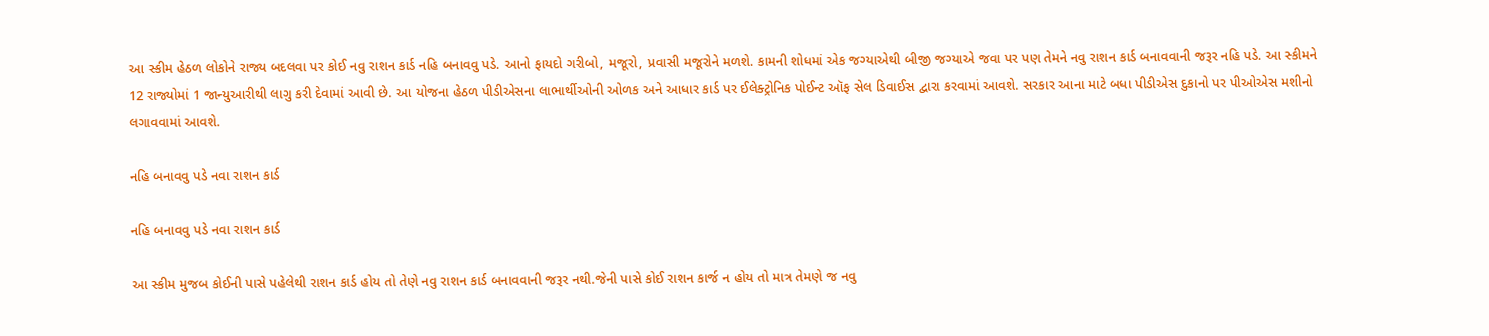આ સ્કીમ હેઠળ લોકોને રાજ્ય બદલવા પર કોઈ નવુ રાશન કાર્ડ નહિ બનાવવુ પડે. આનો ફાયદો ગરીબો, મજૂરો, પ્રવાસી મજૂરોને મળશે. કામની શોધમાં એક જગ્યાએથી બીજી જગ્યાએ જવા પર પણ તેમને નવુ રાશન કાર્ડ બનાવવાની જરૂર નહિ પડે. આ સ્કીમને 12 રાજ્યોમાં 1 જાન્યુઆરીથી લાગુ કરી દેવામાં આવી છે. આ યોજના હેઠળ પીડીએસના લાભાર્થીઓની ઓળક અને આધાર કાર્ડ પર ઈલેક્ટ્રોનિક પોઈન્ટ ઑફ સેલ ડિવાઈસ દ્વારા કરવામાં આવશે. સરકાર આના માટે બધા પીડીએસ દુકાનો પર પીઓએસ મશીનો લગાવવામાં આવશે.

નહિ બનાવવુ પડે નવા રાશન કાર્ડ

નહિ બનાવવુ પડે નવા રાશન કાર્ડ

આ સ્કીમ મુજબ કોઈની પાસે પહેલેથી રાશન કાર્ડ હોય તો તેણે નવુ રાશન કાર્ડ બનાવવાની જરૂર નથી.જેની પાસે કોઈ રાશન કાર્જ ન હોય તો માત્ર તેમણે જ નવુ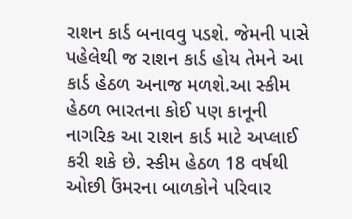રાશન કાર્ડ બનાવવુ પડશે. જેમની પાસે પહેલેથી જ રાશન કાર્ડ હોય તેમને આ કાર્ડ હેઠળ અનાજ મળશે.આ સ્કીમ હેઠળ ભારતના કોઈ પણ કાનૂની નાગરિક આ રાશન કાર્ડ માટે અપ્લાઈ કરી શકે છે. સ્કીમ હેઠળ 18 વર્ષથી ઓછી ઉંમરના બાળકોને પરિવાર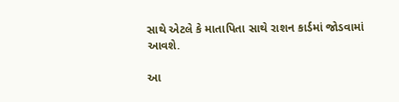સાથે એટલે કે માતાપિતા સાથે રાશન કાર્ડમાં જોડવામાં આવશે.

આ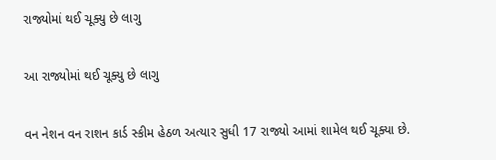રાજ્યોમાં થઈ ચૂક્યુ છે લાગુ

આ રાજ્યોમાં થઈ ચૂક્યુ છે લાગુ

વન નેશન વન રાશન કાર્ડ સ્કીમ હેઠળ અત્યાર સુધી 17 રાજ્યો આમાં શામેલ થઈ ચૂક્યા છે.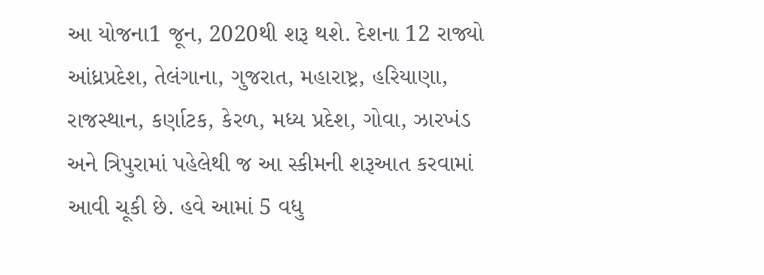આ યોજના1 જૂન, 2020થી શરૂ થશે. દેશના 12 રાજ્યો આંધ્રપ્રદેશ, તેલંગાના, ગુજરાત, મહારાષ્ટ્ર, હરિયાણા, રાજસ્થાન, કર્ણાટક, કેરળ, મધ્ય પ્રદેશ, ગોવા, ઝારખંડ અને ત્રિપુરામાં પહેલેથી જ આ સ્કીમની શરૂઆત કરવામાં આવી ચૂકી છે. હવે આમાં 5 વધુ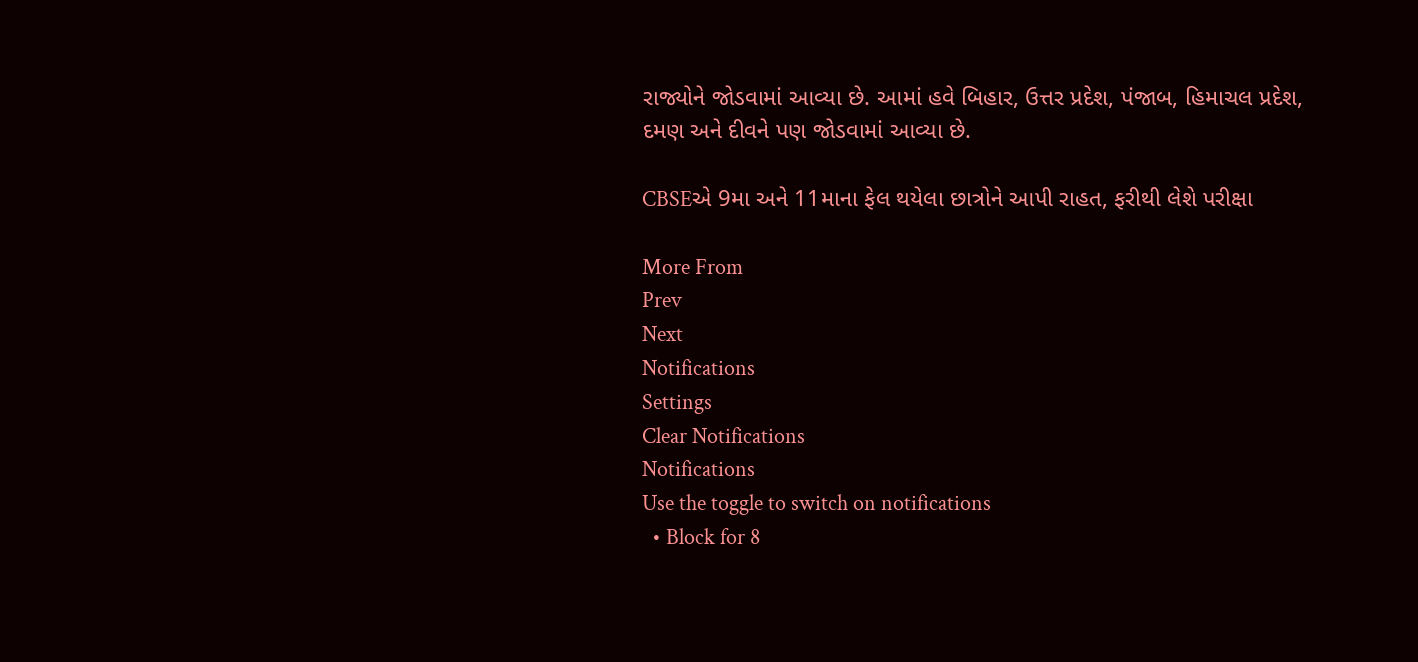રાજ્યોને જોડવામાં આવ્યા છે. આમાં હવે બિહાર, ઉત્તર પ્રદેશ, પંજાબ, હિમાચલ પ્રદેશ, દમણ અને દીવને પણ જોડવામાં આવ્યા છે.

CBSEએ 9મા અને 11માના ફેલ થયેલા છાત્રોને આપી રાહત, ફરીથી લેશે પરીક્ષા

More From
Prev
Next
Notifications
Settings
Clear Notifications
Notifications
Use the toggle to switch on notifications
  • Block for 8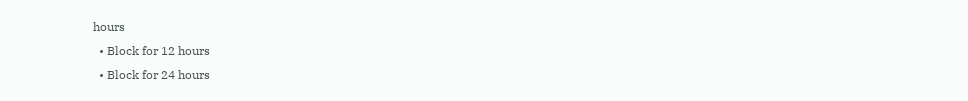hours
  • Block for 12 hours
  • Block for 24 hours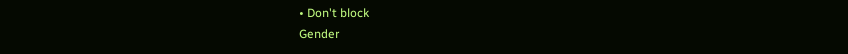• Don't block
Gender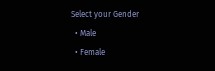Select your Gender
  • Male
  • Female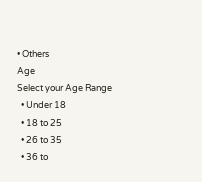• Others
Age
Select your Age Range
  • Under 18
  • 18 to 25
  • 26 to 35
  • 36 to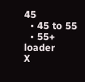45
  • 45 to 55
  • 55+
loader
X